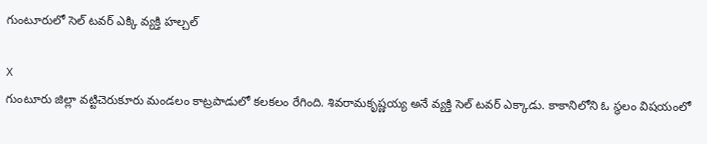గుంటూరులో సెల్ టవర్ ఎక్కి వ్యక్తి హల్చల్

X
గుంటూరు జిల్లా వట్టిచెరుకూరు మండలం కాట్రపాడులో కలకలం రేగింది. శివరామకృష్ణయ్య అనే వ్యక్తి సెల్ టవర్ ఎక్కాడు. కాకానిలోని ఓ స్థలం విషయంలో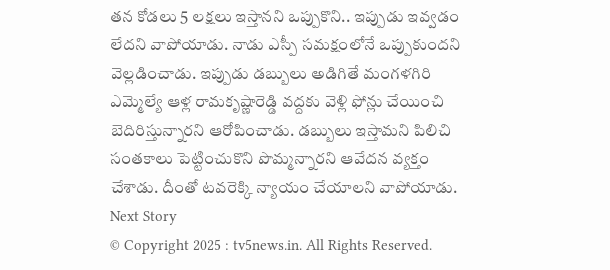తన కోడలు 5 లక్షలు ఇస్తానని ఒప్పుకొని.. ఇప్పుడు ఇవ్వడం లేదని వాపోయాడు. నాడు ఎస్పీ సమక్షంలోనే ఒప్పుకుందని వెల్లడించాడు. ఇప్పుడు డబ్బులు అడిగితే మంగళగిరి ఎమ్మెల్యే ఆళ్ల రామకృష్ణారెడ్డి వద్దకు వెళ్లి ఫోన్లు చేయించి బెదిరిస్తున్నారని ఆరోపించాడు. డబ్బులు ఇస్తామని పిలిచి సంతకాలు పెట్టించుకొని పొమ్మన్నారని ఆవేదన వ్యక్తం చేశాడు. దీంతో టవరెక్కి న్యాయం చేయాలని వాపోయాడు.
Next Story
© Copyright 2025 : tv5news.in. All Rights Reserved.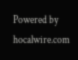Powered by hocalwire.com